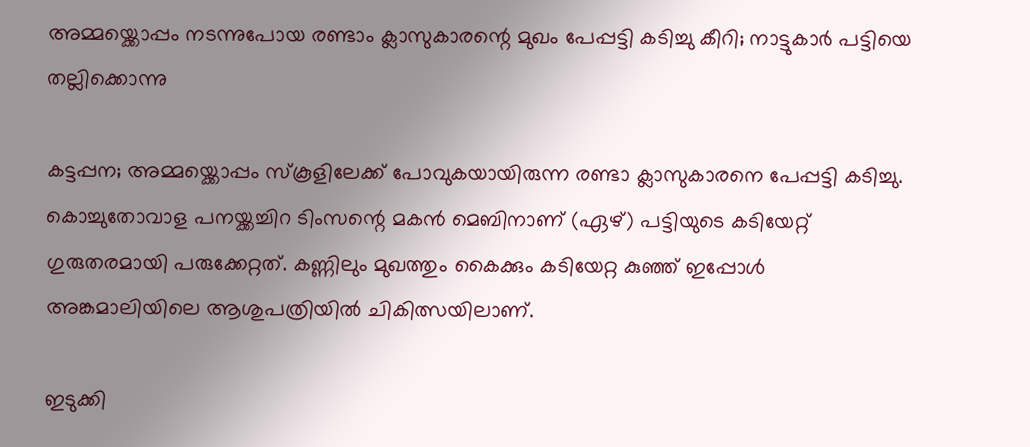അമ്മയ്ക്കൊപ്പം നടന്നുപോയ രണ്ടാം ക്ലാസുകാരന്റെ മുഖം പേപ്പട്ടി കടിച്ചു കീറി; നാട്ടുകാര്‍ പട്ടിയെ തല്ലിക്കൊന്നു

കട്ടപ്പന; അമ്മയ്ക്കൊപ്പം സ്കൂളിലേക്ക് പോവുകയായിരുന്ന രണ്ടാ ക്ലാസുകാരനെ പേപ്പട്ടി കടിച്ചു. കൊച്ചുതോവാള പനയ്ക്കച്ചിറ ടിംസന്റെ മകന്‍ മെബിനാണ് (ഏഴ്) പട്ടിയുടെ കടിയേറ്റ് ഗുരുതരമായി പരുക്കേറ്റത്. കണ്ണിലും മുഖത്തും കൈക്കും കടിയേറ്റ കുഞ്ഞ് ഇപ്പോള്‍ അങ്കമാലിയിലെ ആശുപത്രിയില്‍ ചികിത്സയിലാണ്.

ഇടുക്കി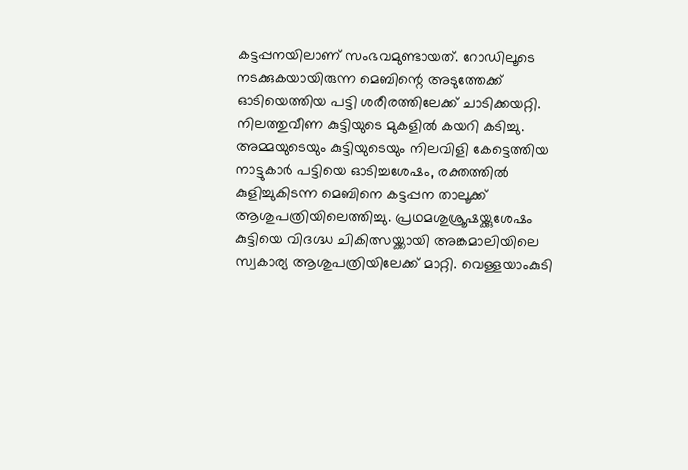കട്ടപ്പനയിലാണ് സംഭവമുണ്ടായത്. റോഡിലൂടെ നടക്കുകയായിരുന്ന മെബിന്റെ അടുത്തേക്ക് ഓടിയെത്തിയ പട്ടി ശരീരത്തിലേക്ക് ചാടിക്കയറ്റി. നിലത്തുവീണ കുട്ടിയുടെ മുകളില്‍ കയറി കടിച്ചു. അമ്മയുടെയും കുട്ടിയുടെയും നിലവിളി കേട്ടെത്തിയ നാട്ടുകാര്‍ പട്ടിയെ ഓടിച്ചശേഷം, രക്തത്തില്‍ കുളിച്ചുകിടന്ന മെബിനെ കട്ടപ്പന താലൂക്ക് ആശുപത്രിയിലെത്തിച്ചു. പ്രഥമശുശ്രൂഷയ്ക്കുശേഷം കുട്ടിയെ വിദഗ്ദ്ധ ചികിത്സയ്ക്കായി അങ്കമാലിയിലെ സ്വകാര്യ ആശുപത്രിയിലേക്ക് മാറ്റി. വെള്ളയാംകുടി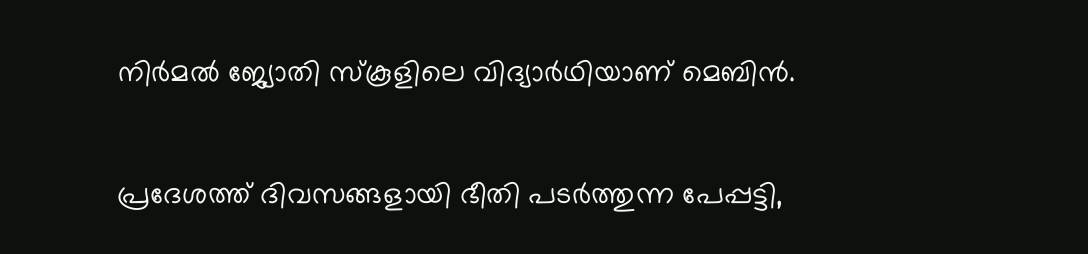നിര്‍മല്‍ ജ്യോതി സ്കൂളിലെ വിദ്യാര്‍ഥിയാണ് മെബിന്‍.

പ്രദേശത്ത് ദിവസങ്ങളായി ഭീതി പടര്‍ത്തുന്ന പേപ്പട്ടി,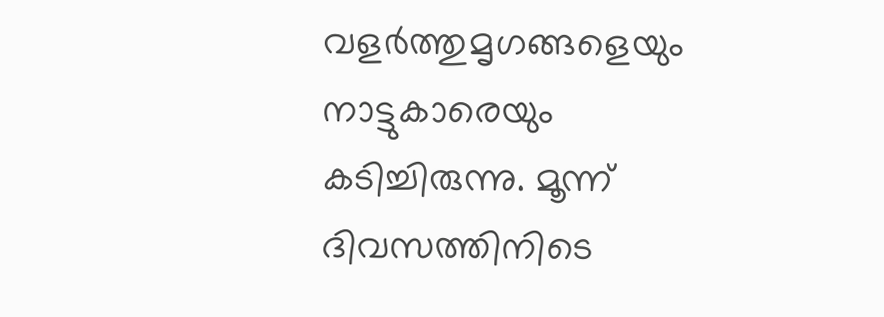വളര്‍ത്തുമൃഗങ്ങളെയും നാട്ടുകാരെയും കടിച്ചിരുന്നു. മൂന്ന് ദിവസത്തിനിടെ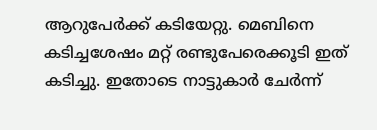ആറുപേര്‍ക്ക് കടിയേറ്റു. മെബിനെ കടിച്ചശേഷം മറ്റ് രണ്ടുപേരെക്കൂടി ഇത് കടിച്ചു. ഇതോടെ നാട്ടുകാര്‍ ചേര്‍ന്ന്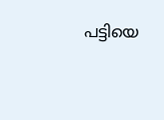പട്ടിയെ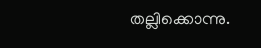തല്ലിക്കൊന്നു.